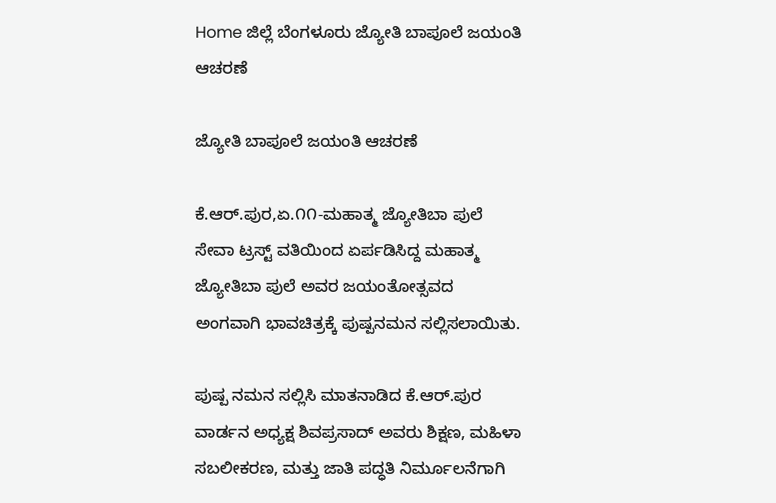Home ಜಿಲ್ಲೆ ಬೆಂಗಳೂರು ಜ್ಯೋತಿ ಬಾಪೂಲೆ ಜಯಂತಿ ಆಚರಣೆ

ಜ್ಯೋತಿ ಬಾಪೂಲೆ ಜಯಂತಿ ಆಚರಣೆ

ಕೆ.ಆರ್.ಪುರ,ಏ.೧೧-ಮಹಾತ್ಮ ಜ್ಯೋತಿಬಾ ಪುಲೆ ಸೇವಾ ಟ್ರಸ್ಟ್ ವತಿಯಿಂದ ಏರ್ಪಡಿಸಿದ್ದ ಮಹಾತ್ಮ ಜ್ಯೋತಿಬಾ ಪುಲೆ ಅವರ ಜಯಂತೋತ್ಸವದ ಅಂಗವಾಗಿ ಭಾವಚಿತ್ರಕ್ಕೆ ಪುಷ್ಪನಮನ ಸಲ್ಲಿಸಲಾಯಿತು.

ಪುಷ್ಪ ನಮನ ಸಲ್ಲಿಸಿ ಮಾತನಾಡಿದ ಕೆ.ಆರ್.ಪುರ ವಾರ್ಡನ ಅಧ್ಯಕ್ಷ ಶಿವಪ್ರಸಾದ್ ಅವರು ಶಿಕ್ಷಣ, ಮಹಿಳಾ ಸಬಲೀಕರಣ, ಮತ್ತು ಜಾತಿ ಪದ್ಧತಿ ನಿರ್ಮೂಲನೆಗಾಗಿ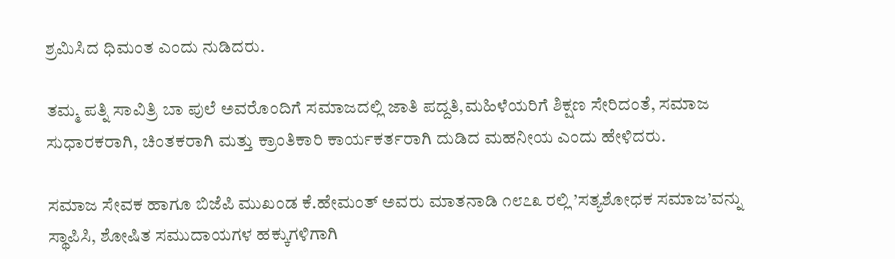ಶ್ರಮಿಸಿದ ಧಿಮಂತ ಎಂದು ನುಡಿದರು.

ತಮ್ಮ ಪತ್ನಿ ಸಾವಿತ್ರಿ ಬಾ ಪುಲೆ ಅವರೊಂದಿಗೆ ಸಮಾಜದಲ್ಲಿ ಜಾತಿ ಪದ್ದತಿ,ಮಹಿಳೆಯರಿಗೆ ಶಿಕ್ಷಣ ಸೇರಿದಂತೆ, ಸಮಾಜ ಸುಧಾರಕರಾಗಿ, ಚಿಂತಕರಾಗಿ ಮತ್ತು ಕ್ರಾಂತಿಕಾರಿ ಕಾರ್ಯಕರ್ತರಾಗಿ ದುಡಿದ ಮಹನೀಯ ಎಂದು ಹೇಳಿದರು.

ಸಮಾಜ ಸೇವಕ ಹಾಗೂ ಬಿಜೆಪಿ ಮುಖಂಡ ಕೆ.ಹೇಮಂತ್ ಅವರು ಮಾತನಾಡಿ ೧೮೭೩ ರಲ್ಲಿ ’ಸತ್ಯಶೋಧಕ ಸಮಾಜ’ವನ್ನು ಸ್ಥಾಪಿಸಿ, ಶೋಷಿತ ಸಮುದಾಯಗಳ ಹಕ್ಕುಗಳಿಗಾಗಿ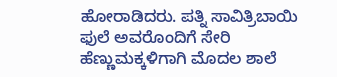ಹೋರಾಡಿದರು. ಪತ್ನಿ ಸಾವಿತ್ರಿಬಾಯಿ ಫುಲೆ ಅವರೊಂದಿಗೆ ಸೇರಿ ಹೆಣ್ಣುಮಕ್ಕಳಿಗಾಗಿ ಮೊದಲ ಶಾಲೆ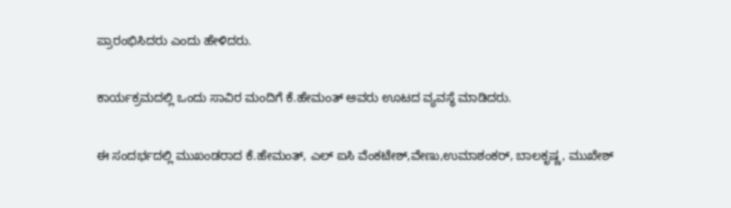ಪ್ರಾರಂಭಿಸಿದರು ಎಂದು ಹೇಳಿದರು.

ಕಾರ್ಯಕ್ರಮದಲ್ಲಿ ಒಂದು ಸಾವಿರ ಮಂದಿಗೆ ಕೆ.ಹೇಮಂತ್ ಅವರು ಊಟದ ವ್ಯವಸ್ಥೆ ಮಾಡಿದರು.

ಈ ಸಂದರ್ಭದಲ್ಲಿ ಮುಖಂಡರಾದ ಕೆ.ಹೇಮಂತ್, ಎಲ್ ಐಸಿ ವೆಂಕಟೇಶ್,ವೇಣು,ಉಮಾಶಂಕರ್, ಬಾಲಕೃಷ್ಣ, ಮುಖೇಶ್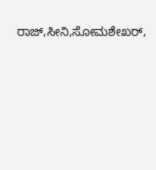ರಾಜ್,ಸೀನಿ,ಸೋಮಶೇಖರ್,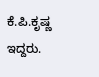ಕೆ.ಪಿ.ಕೃಷ್ಣ ಇದ್ದರು.